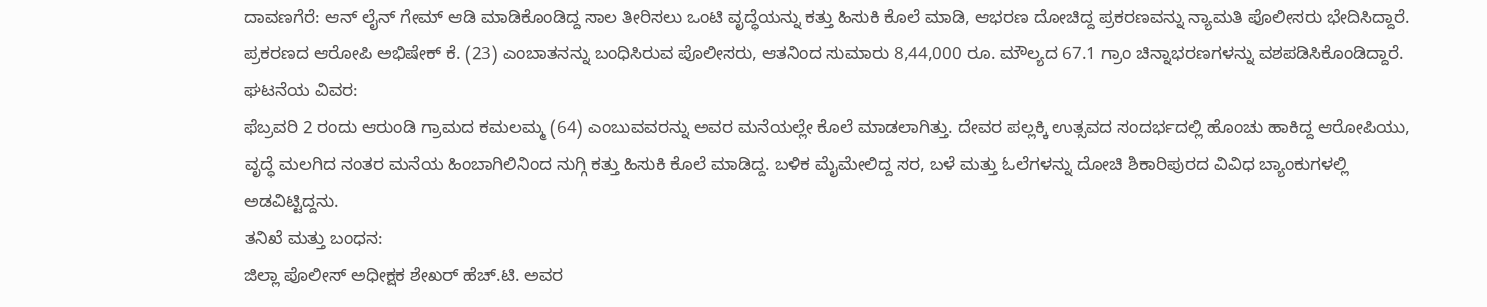ದಾವಣಗೆರೆ: ಆನ್ ಲೈನ್ ಗೇಮ್ ಆಡಿ ಮಾಡಿಕೊಂಡಿದ್ದ ಸಾಲ ತೀರಿಸಲು ಒಂಟಿ ವೃದ್ಧೆಯನ್ನು ಕತ್ತು ಹಿಸುಕಿ ಕೊಲೆ ಮಾಡಿ, ಆಭರಣ ದೋಚಿದ್ದ ಪ್ರಕರಣವನ್ನು ನ್ಯಾಮತಿ ಪೊಲೀಸರು ಭೇದಿಸಿದ್ದಾರೆ.
ಪ್ರಕರಣದ ಆರೋಪಿ ಅಭಿಷೇಕ್ ಕೆ. (23) ಎಂಬಾತನನ್ನು ಬಂಧಿಸಿರುವ ಪೊಲೀಸರು, ಆತನಿಂದ ಸುಮಾರು 8,44,000 ರೂ. ಮೌಲ್ಯದ 67.1 ಗ್ರಾಂ ಚಿನ್ನಾಭರಣಗಳನ್ನು ವಶಪಡಿಸಿಕೊಂಡಿದ್ದಾರೆ.
ಘಟನೆಯ ವಿವರ:
ಫೆಬ್ರವರಿ 2 ರಂದು ಆರುಂಡಿ ಗ್ರಾಮದ ಕಮಲಮ್ಮ (64) ಎಂಬುವವರನ್ನು ಅವರ ಮನೆಯಲ್ಲೇ ಕೊಲೆ ಮಾಡಲಾಗಿತ್ತು. ದೇವರ ಪಲ್ಲಕ್ಕಿ ಉತ್ಸವದ ಸಂದರ್ಭದಲ್ಲಿ ಹೊಂಚು ಹಾಕಿದ್ದ ಆರೋಪಿಯು, ವೃದ್ಧೆ ಮಲಗಿದ ನಂತರ ಮನೆಯ ಹಿಂಬಾಗಿಲಿನಿಂದ ನುಗ್ಗಿ ಕತ್ತು ಹಿಸುಕಿ ಕೊಲೆ ಮಾಡಿದ್ದ. ಬಳಿಕ ಮೈಮೇಲಿದ್ದ ಸರ, ಬಳೆ ಮತ್ತು ಓಲೆಗಳನ್ನು ದೋಚಿ ಶಿಕಾರಿಪುರದ ವಿವಿಧ ಬ್ಯಾಂಕುಗಳಲ್ಲಿ ಅಡವಿಟ್ಟಿದ್ದನು.
ತನಿಖೆ ಮತ್ತು ಬಂಧನ:
ಜಿಲ್ಲಾ ಪೊಲೀಸ್ ಅಧೀಕ್ಷಕ ಶೇಖರ್ ಹೆಚ್.ಟಿ. ಅವರ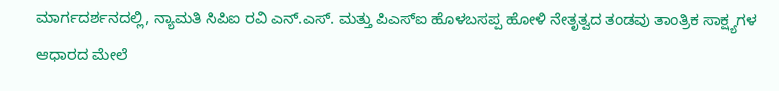ಮಾರ್ಗದರ್ಶನದಲ್ಲಿ, ನ್ಯಾಮತಿ ಸಿಪಿಐ ರವಿ ಎನ್.ಎಸ್. ಮತ್ತು ಪಿಎಸ್ಐ ಹೊಳಬಸಪ್ಪ ಹೋಳಿ ನೇತೃತ್ವದ ತಂಡವು ತಾಂತ್ರಿಕ ಸಾಕ್ಷ್ಯಗಳ ಆಧಾರದ ಮೇಲೆ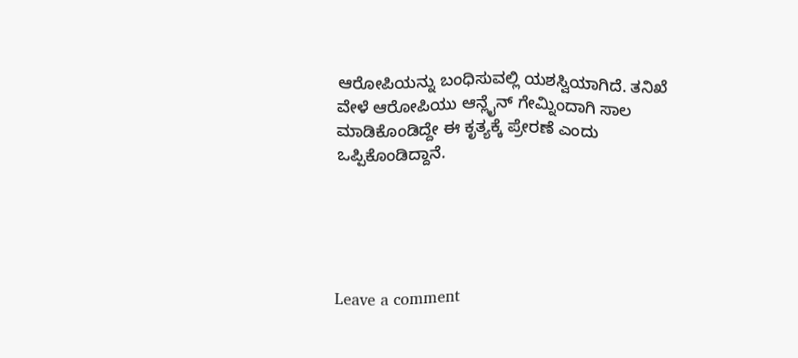ಆರೋಪಿಯನ್ನು ಬಂಧಿಸುವಲ್ಲಿ ಯಶಸ್ವಿಯಾಗಿದೆ. ತನಿಖೆ ವೇಳೆ ಆರೋಪಿಯು ಆನ್ಲೈನ್ ಗೇಮ್ನಿಂದಾಗಿ ಸಾಲ ಮಾಡಿಕೊಂಡಿದ್ದೇ ಈ ಕೃತ್ಯಕ್ಕೆ ಪ್ರೇರಣೆ ಎಂದು ಒಪ್ಪಿಕೊಂಡಿದ್ದಾನೆ.





Leave a comment